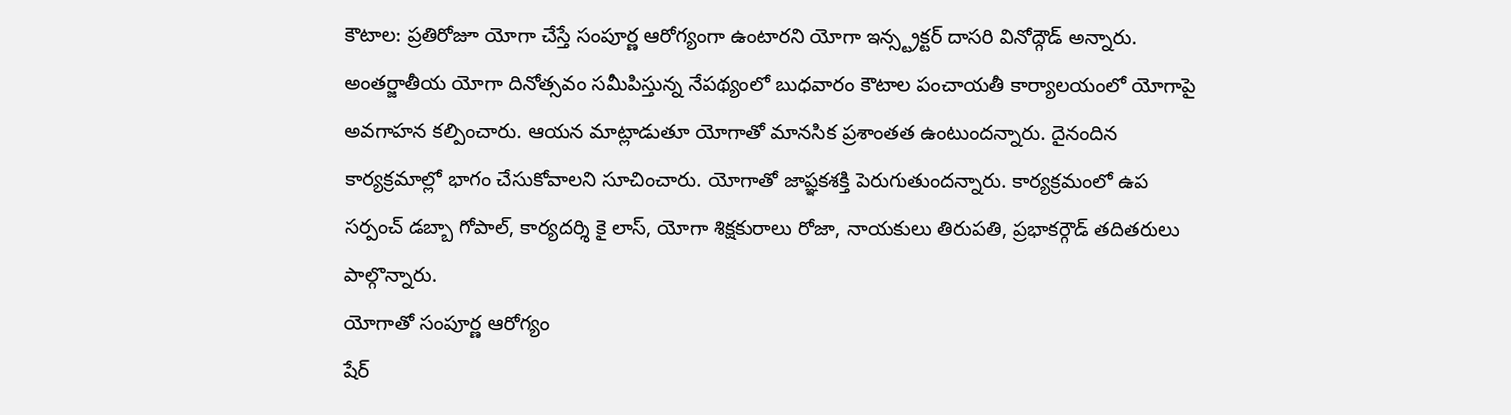కౌటాల: ప్రతిరోజూ యోగా చేస్తే సంపూర్ణ ఆరోగ్యంగా ఉంటారని యోగా ఇన్స్ట్రక్టర్ దాసరి వినోద్గౌడ్ అన్నారు. అంతర్జాతీయ యోగా దినోత్సవం సమీపిస్తున్న నేపథ్యంలో బుధవారం కౌటాల పంచాయతీ కార్యాలయంలో యోగాపై అవగాహన కల్పించారు. ఆయన మాట్లాడుతూ యోగాతో మానసిక ప్రశాంతత ఉంటుందన్నారు. దైనందిన కార్యక్రమాల్లో భాగం చేసుకోవాలని సూచించారు. యోగాతో జాప్ఞకశక్తి పెరుగుతుందన్నారు. కార్యక్రమంలో ఉప సర్పంచ్ డబ్బా గోపాల్, కార్యదర్శి కై లాస్, యోగా శిక్షకురాలు రోజా, నాయకులు తిరుపతి, ప్రభాకర్గౌడ్ తదితరులు పాల్గొన్నారు.
యోగాతో సంపూర్ణ ఆరోగ్యం
షేర్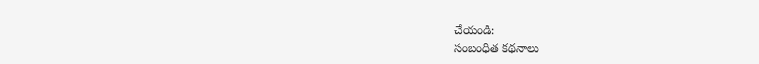చేయండి:
సంబంధిత కథనాలు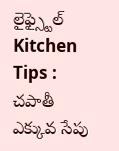లైఫ్స్టైల్
Kitchen Tips : చపాతీ ఎక్కువ సేపు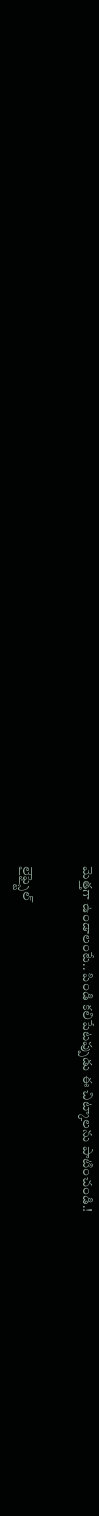మెత్తగా ఉండాలంటే.. పిండి కలిపేటప్పుడు ఈ చిట్కాలను పాటించండి.!

లైఫ్స్టైల్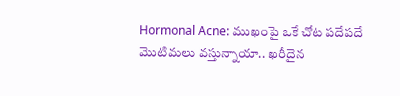Hormonal Acne: ముఖంపై ఒకే చోట పదేపదే మొటిమలు వస్తున్నాయా.. ఖరీదైన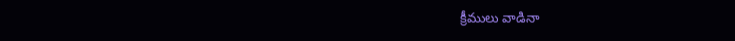క్రీములు వాడినా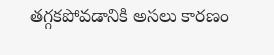తగ్గకపోవడానికి అసలు కారణం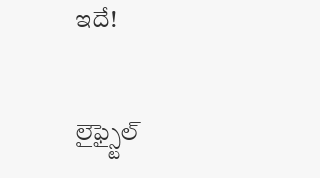ఇదే!

లైఫ్స్టైల్